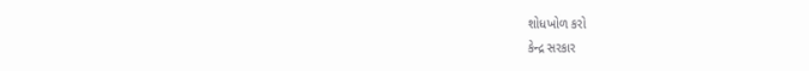શોધખોળ કરો
કેન્દ્ર સરકાર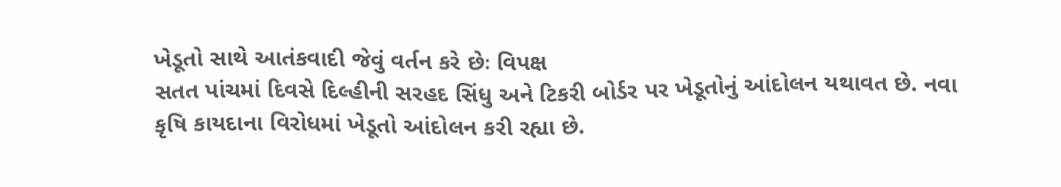ખેડૂતો સાથે આતંકવાદી જેવું વર્તન કરે છેઃ વિપક્ષ
સતત પાંચમાં દિવસે દિલ્હીની સરહદ સિંધુ અને ટિકરી બોર્ડર પર ખેડૂતોનું આંદોલન યથાવત છે. નવા કૃષિ કાયદાના વિરોધમાં ખેડૂતો આંદોલન કરી રહ્યા છે.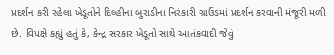પ્રદર્શન કરી રહેલા ખેડૂતોને દિલ્હીના બુરાડીના નિરંકારી ગ્રાઉંડમાં પ્રદર્શન કરવાની મંજૂરી મળી છે. વિપક્ષે કહ્યું હતું કે, કેન્દ્ર સરકાર ખેડૂતો સાથે આતંકવાદી જેવું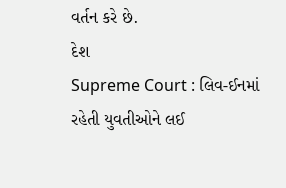વર્તન કરે છે.
દેશ
Supreme Court : લિવ-ઈનમાં રહેતી યુવતીઓને લઈ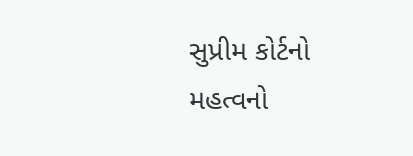સુપ્રીમ કોર્ટનો મહત્વનો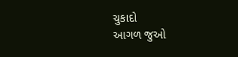ચુકાદો
આગળ જુઓ